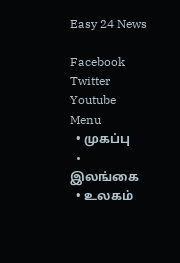Easy 24 News

Facebook Twitter Youtube
Menu
  • முகப்பு
  • இலங்கை
  • உலகம்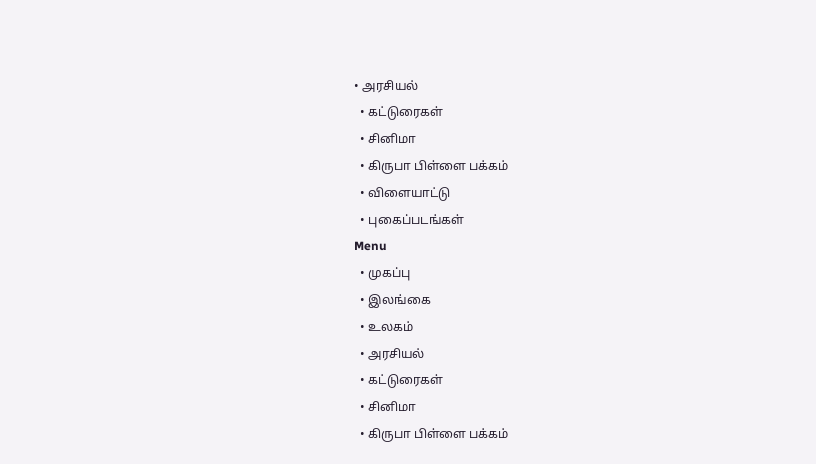• அரசியல்
  • கட்டுரைகள்
  • சினிமா
  • கிருபா பிள்ளை பக்கம்
  • விளையாட்டு
  • புகைப்படங்கள்
Menu
  • முகப்பு
  • இலங்கை
  • உலகம்
  • அரசியல்
  • கட்டுரைகள்
  • சினிமா
  • கிருபா பிள்ளை பக்கம்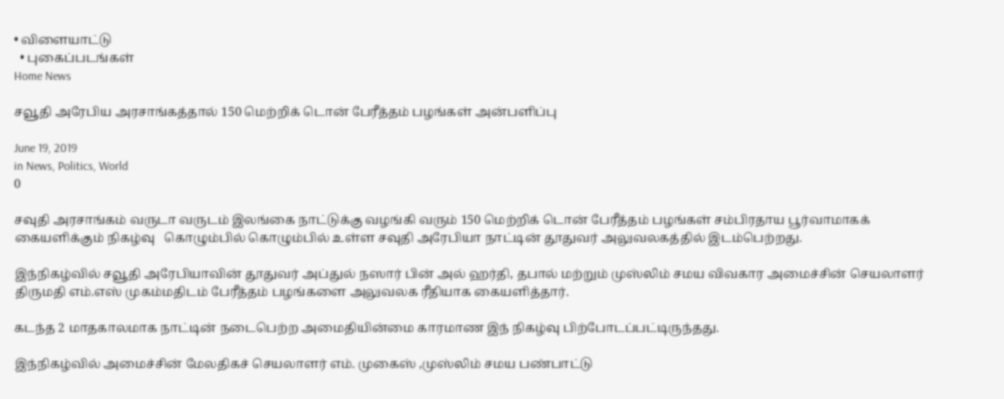• விளையாட்டு
  • புகைப்படங்கள்
Home News

சவூதி அரேபிய அரசாங்கத்தால் 150 மெற்றிக் டொன் பேரீத்தம் பழங்கள் அன்பளிப்பு

June 19, 2019
in News, Politics, World
0

சவுதி அரசாங்கம் வருடா வருடம் இலங்கை நாட்டுக்கு வழங்கி வரும் 150 மெற்றிக் டொன் பேரீத்தம் பழங்கள் சம்பிரதாய பூர்வாமாகக் கையளிக்கும் நிகழ்வு   கொழும்பில் கொழும்பில் உள்ள சவுதி அரேபியா நாட்டின் தூதுவர் அலுவலகத்தில் இடம்பெற்றது.

இந்நிகழ்வில் சவூதி அரேபியாவின் தூதுவர் அப்துல் நஸார் பின் அல் ஹர்தி, தபால் மற்றும் முஸ்லிம் சமய விவகார அமைச்சின் செயலாளர் திருமதி எம்.எஸ் முகம்மதிடம் பேரீத்தம் பழங்களை அலுவலக ரீதியாக கையளித்தார்.

கடந்த 2 மாதகாலமாக நாட்டின் நடைபெற்ற அமைதியின்மை காரமாண இந் நிகழ்வு பிற்போடப்பட்டிருந்தது.

இந்நிகழ்வில் அமைச்சின் மேலதிகச் செயலாளர் எம். முகைஸ் ,முஸ்லிம் சமய பண்பாட்டு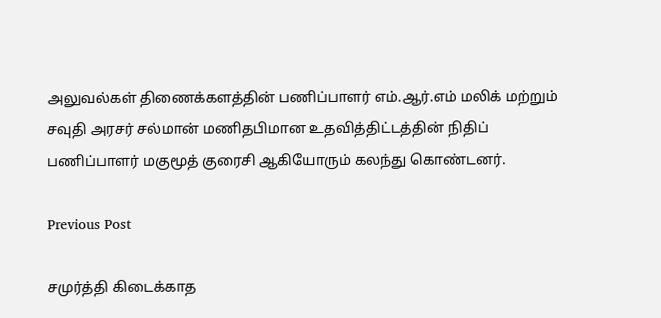அலுவல்கள் திணைக்களத்தின் பணிப்பாளர் எம்.ஆர்.எம் மலிக் மற்றும் சவுதி அரசர் சல்மான் மணிதபிமான உதவித்திட்டத்தின் நிதிப் பணிப்பாளர் மகுமூத் குரைசி ஆகியோரும் கலந்து கொண்டனர்.

Previous Post

சமுர்த்தி கிடைக்காத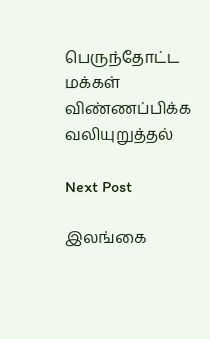பெருந்தோட்ட மக்கள் விண்ணப்பிக்க வலியுறுத்தல்

Next Post

இலங்கை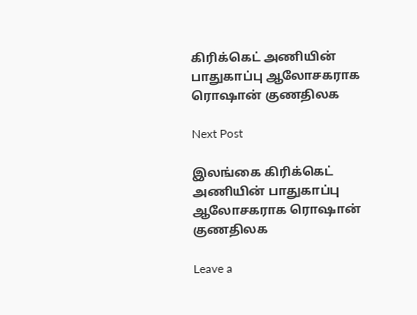கிரிக்கெட் அணியின் பாதுகாப்பு ஆலோசகராக ரொஷான் குணதிலக

Next Post

இலங்கை கிரிக்கெட் அணியின் பாதுகாப்பு ஆலோசகராக ரொஷான் குணதிலக

Leave a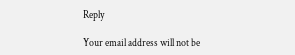Reply

Your email address will not be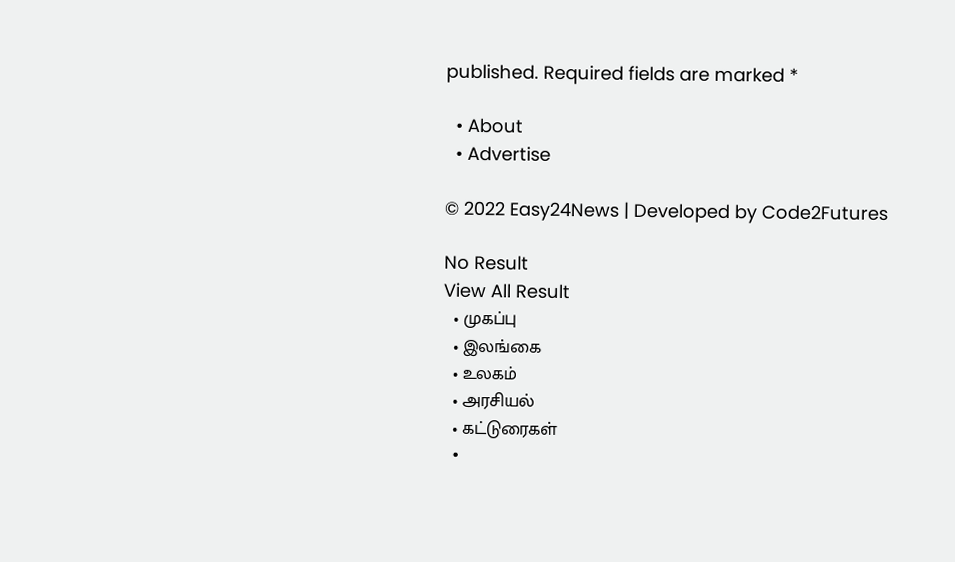published. Required fields are marked *

  • About
  • Advertise

© 2022 Easy24News | Developed by Code2Futures

No Result
View All Result
  • முகப்பு
  • இலங்கை
  • உலகம்
  • அரசியல்
  • கட்டுரைகள்
  •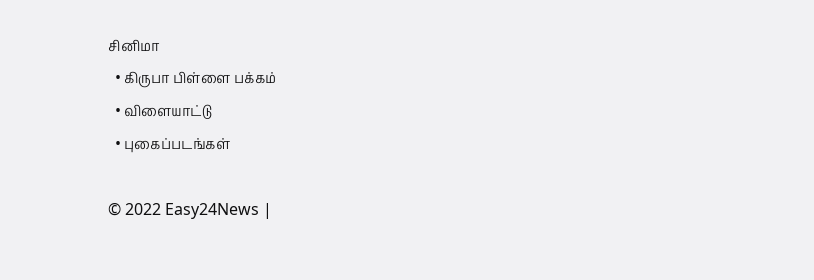சினிமா
  • கிருபா பிள்ளை பக்கம்
  • விளையாட்டு
  • புகைப்படங்கள்

© 2022 Easy24News |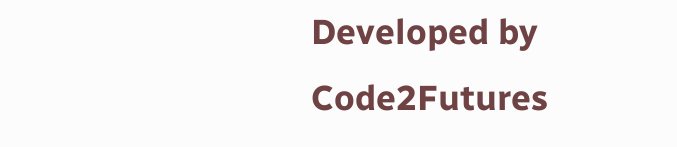Developed by Code2Futures